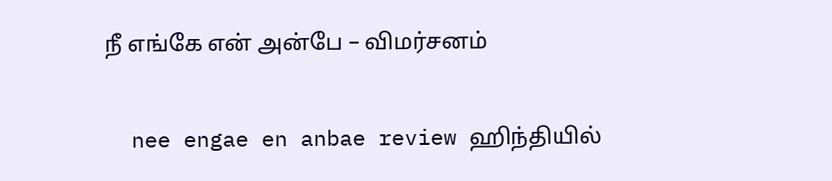நீ எங்கே என் அன்பே – விமர்சனம்

  nee engae en anbae review ஹிந்தியில்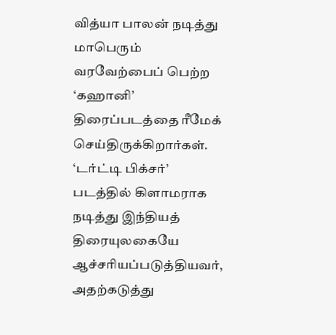வித்யா பாலன் நடித்து மாபெரும் வரவேற்பைப் பெற்ற ‘கஹானி’ திரைப்படத்தை ரீமேக் செய்திருக்கிறார்கள். ‘டர்ட்டி பிக்சர்’ படத்தில் கிளாமராக நடித்து இந்தியத் திரையுலகையே ஆச்சரியப்படுத்தியவர், அதற்கடுத்து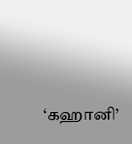‘கஹானி’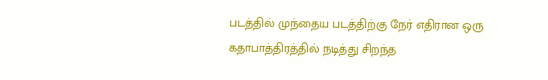படத்தில் முந்தைய படத்திற்கு நேர் எதிரான ஒரு கதாபாத்திரத்தில் நடித்து சிறந்த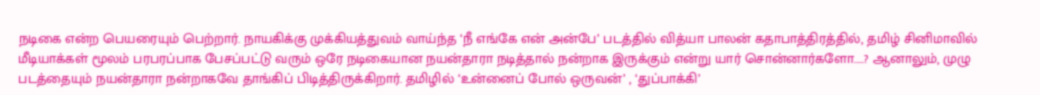நடிகை என்ற பெயரையும் பெற்றார். நாயகிக்கு முக்கியத்துவம் வாய்ந்த ‘நீ எங்கே என் அன்பே’ படத்தில் வித்யா பாலன் கதாபாத்திரத்தில், தமிழ் சினிமாவில் மீடியாக்கள் மூலம் பரபரப்பாக பேசப்பட்டு வரும் ஒரே நடிகையான நயன்தாரா நடித்தால் நன்றாக இருக்கும் என்று யார் சொன்னார்களோ…..? ஆனாலும், முழு படத்தையும் நயன்தாரா நன்றாகவே தாங்கிப் பிடித்திருக்கிறார். தமிழில் ‘உன்னைப் போல் ஒருவன்’ , ‘துப்பாக்கி’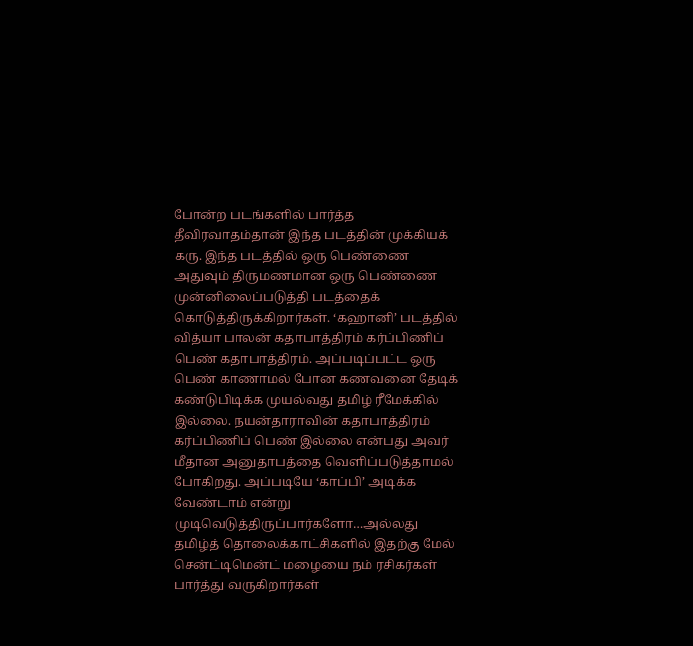போன்ற படங்களில் பார்த்த தீவிரவாதம்தான் இந்த படத்தின் முக்கியக் கரு. இந்த படத்தில் ஒரு பெண்ணை அதுவும் திருமணமான ஒரு பெண்ணை முன்னிலைப்படுத்தி படத்தைக் கொடுத்திருக்கிறார்கள். ‘கஹானி’ படத்தில் வித்யா பாலன் கதாபாத்திரம் கர்ப்பிணிப் பெண் கதாபாத்திரம். அப்படிப்பட்ட ஒரு பெண் காணாமல் போன கணவனை தேடிக் கண்டுபிடிக்க முயல்வது தமிழ் ரீமேக்கில் இல்லை. நயன்தாராவின் கதாபாத்திரம் கர்ப்பிணிப் பெண் இல்லை என்பது அவர் மீதான அனுதாபத்தை வெளிப்படுத்தாமல் போகிறது. அப்படியே ‘காப்பி’ அடிக்க வேண்டாம் என்று முடிவெடுத்திருப்பார்களோ…அல்லது தமிழ்த் தொலைக்காட்சிகளில் இதற்கு மேல் சென்ட்டிமென்ட் மழையை நம் ரசிகர்கள் பார்த்து வருகிறார்கள்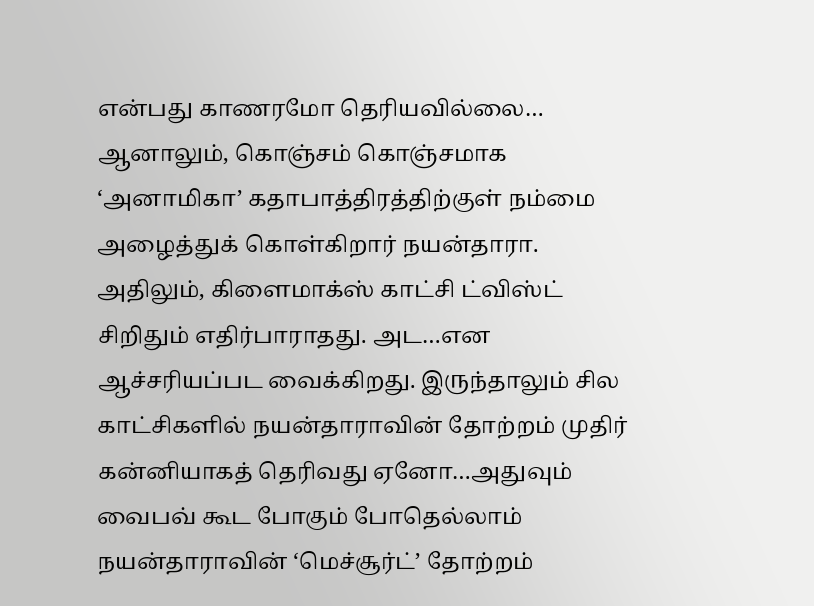என்பது காணரமோ தெரியவில்லை… ஆனாலும், கொஞ்சம் கொஞ்சமாக ‘அனாமிகா’ கதாபாத்திரத்திற்குள் நம்மை  அழைத்துக் கொள்கிறார் நயன்தாரா. அதிலும், கிளைமாக்ஸ் காட்சி ட்விஸ்ட் சிறிதும் எதிர்பாராதது. அட…என ஆச்சரியப்பட வைக்கிறது. இருந்தாலும் சில காட்சிகளில் நயன்தாராவின் தோற்றம் முதிர் கன்னியாகத் தெரிவது ஏனோ…அதுவும் வைபவ் கூட போகும் போதெல்லாம் நயன்தாராவின் ‘மெச்சூர்ட்’ தோற்றம்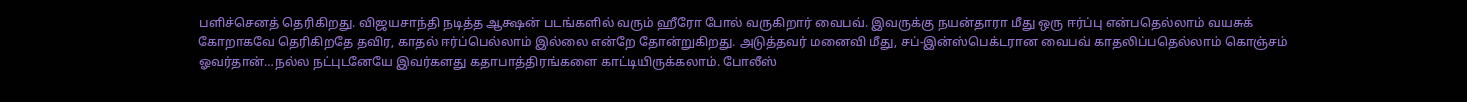பளிச்செனத் தெரிகிறது. விஜயசாந்தி நடித்த ஆக்ஷன் படங்களில் வரும் ஹீரோ போல் வருகிறார் வைபவ். இவருக்கு நயன்தாரா மீது ஒரு ஈர்ப்பு என்பதெல்லாம் வயசுக் கோறாகவே தெரிகிறதே தவிர, காதல் ஈர்ப்பெல்லாம் இல்லை என்றே தோன்றுகிறது. அடுத்தவர் மனைவி மீது, சப்-இன்ஸ்பெக்டரான வைபவ் காதலிப்பதெல்லாம் கொஞ்சம் ஓவர்தான்…நல்ல நட்புடனேயே இவர்களது கதாபாத்திரங்களை காட்டியிருக்கலாம். போலீஸ்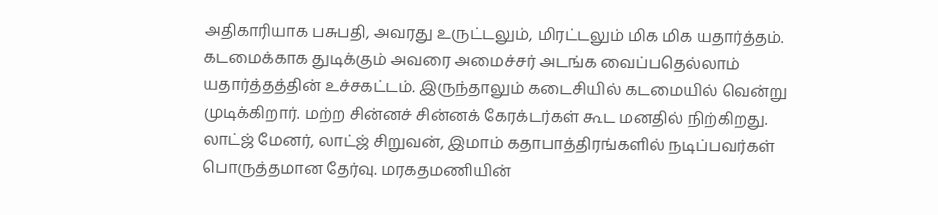அதிகாரியாக பசுபதி, அவரது உருட்டலும், மிரட்டலும் மிக மிக யதார்த்தம். கடமைக்காக துடிக்கும் அவரை அமைச்சர் அடங்க வைப்பதெல்லாம் யதார்த்தத்தின் உச்சகட்டம். இருந்தாலும் கடைசியில் கடமையில் வென்று முடிக்கிறார். மற்ற சின்னச் சின்னக் கேரக்டர்கள் கூட மனதில் நிற்கிறது. லாட்ஜ் மேனர், லாட்ஜ் சிறுவன், இமாம் கதாபாத்திரங்களில் நடிப்பவர்கள் பொருத்தமான தேர்வு. மரகதமணியின்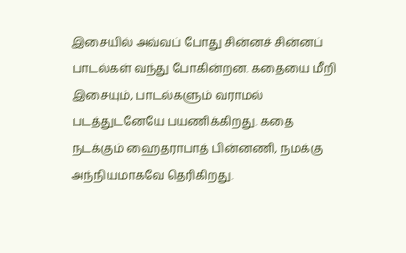இசையில் அவ்வப் போது சின்னச் சின்னப் பாடல்கள் வந்து போகின்றன. கதையை மீறி இசையும், பாடல்களும் வராமல் படத்துடனேயே பயணிக்கிறது. கதை நடக்கும் ஹைதராபாத் பின்னணி, நமக்கு அந்நியமாகவே தெரிகிறது.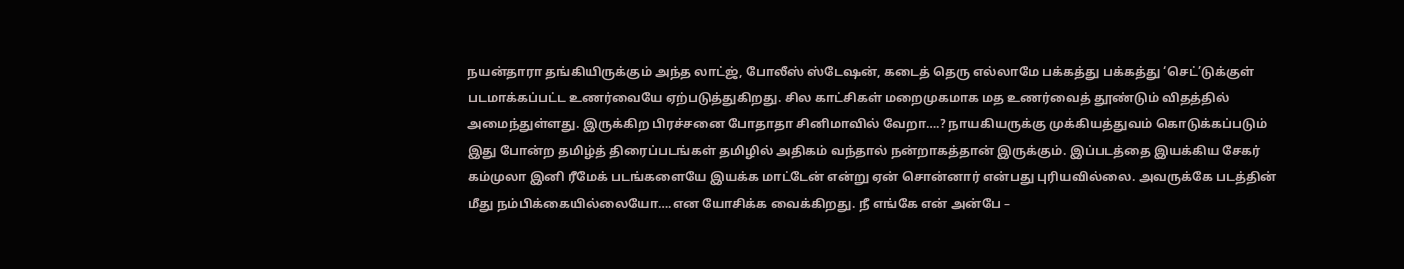நயன்தாரா தங்கியிருக்கும் அந்த லாட்ஜ், போலீஸ் ஸ்டேஷன், கடைத் தெரு எல்லாமே பக்கத்து பக்கத்து ‘செட்’டுக்குள் படமாக்கப்பட்ட உணர்வையே ஏற்படுத்துகிறது. சில காட்சிகள் மறைமுகமாக மத உணர்வைத் தூண்டும் விதத்தில் அமைந்துள்ளது. இருக்கிற பிரச்சனை போதாதா சினிமாவில் வேறா….? நாயகியருக்கு முக்கியத்துவம் கொடுக்கப்படும் இது போன்ற தமிழ்த் திரைப்படங்கள் தமிழில் அதிகம் வந்தால் நன்றாகத்தான் இருக்கும். இப்படத்தை இயக்கிய சேகர் கம்முலா இனி ரீமேக் படங்களையே இயக்க மாட்டேன் என்று ஏன் சொன்னார் என்பது புரியவில்லை. அவருக்கே படத்தின் மீது நம்பிக்கையில்லையோ….என யோசிக்க வைக்கிறது. நீ எங்கே என் அன்பே –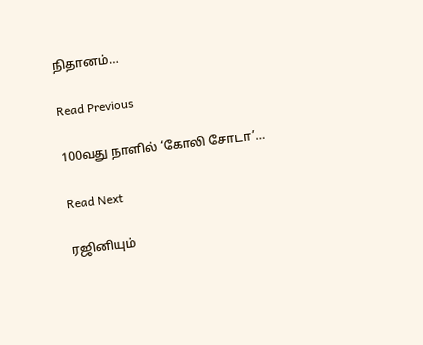நிதானம்…

Read Previous

100வது நாளில் ‘கோலி சோடா’…

Read Next

ரஜினியும்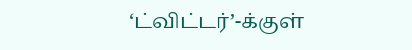‘ட்விட்டர்’-க்குள்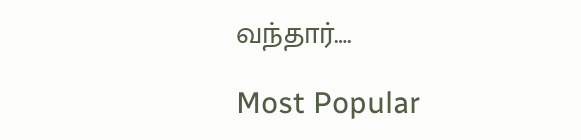வந்தார்….

Most Popular